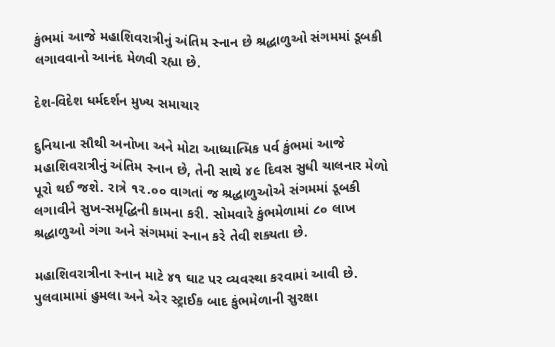કુંભમાં આજે મહાશિવરાત્રીનું અંતિમ સ્નાન છે શ્રદ્ધાળુઓ સંગમમાં ડૂબકી લગાવવાનો આનંદ મેળવી રહ્યા છે.

દેશ-વિદેશ ધર્મદર્શન મુખ્ય સમાચાર

દુનિયાના સૌથી અનોખા અને મોટા આધ્યાત્મિક પર્વ કુંભમાં આજે મહાશિવરાત્રીનું અંતિમ સ્નાન છે, તેની સાથે ૪૯ દિવસ સુધી ચાલનાર મેળો પૂરો થઈ જશે. રાત્રે ૧૨.૦૦ વાગતાં જ શ્રદ્ધાળુઓએ સંગમમાં ડૂબકી લગાવીને સુખ-સમૃદ્ધિની કામના કરી. સોમવારે કુંભમેળામાં ૮૦ લાખ શ્રદ્ધાળુઓ ગંગા અને સંગમમાં સ્નાન કરે તેવી શક્યતા છે.

મહાશિવરાત્રીના સ્નાન માટે ૪૧ ઘાટ પર વ્યવસ્થા કરવામાં આવી છે. પુલવામામાં હુમલા અને એર સ્ટ્રાઈક બાદ કુંભમેળાની સુરક્ષા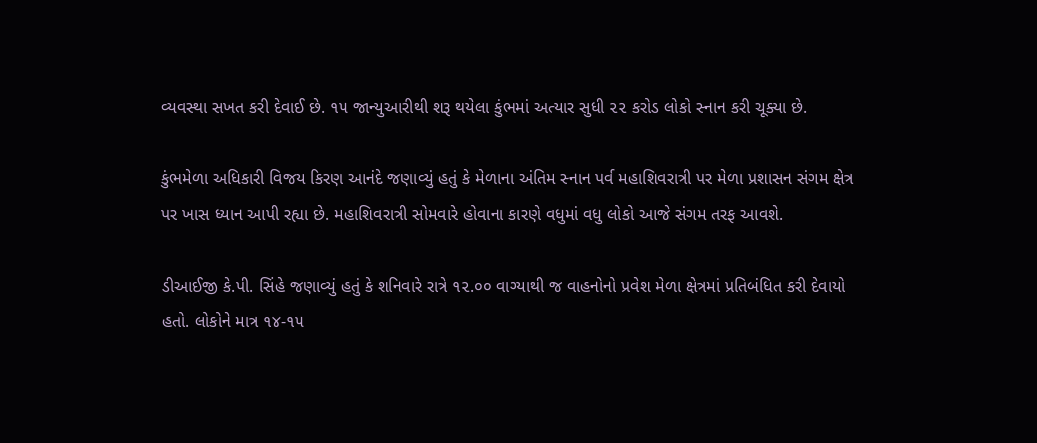વ્યવસ્થા સખત કરી દેવાઈ છે. ૧૫ જાન્યુઆરીથી શરૂ થયેલા કુંભમાં અત્યાર સુધી ૨૨ કરોડ લોકો સ્નાન કરી ચૂક્યા છે.

કુંભમેળા અધિકારી વિજય કિરણ આનંદે જણાવ્યું હતું કે મેળાના અંતિમ સ્નાન પર્વ મહાશિવરાત્રી પર મેળા પ્રશાસન સંગમ ક્ષેત્ર પર ખાસ ધ્યાન આપી રહ્યા છે. મહાશિવરાત્રી સોમવારે હોવાના કારણે વધુમાં વધુ લોકો આજે સંગમ તરફ આવશે.

ડીઆઈજી કે.પી. સિંહે જણાવ્યું હતું કે શનિવારે રાત્રે ૧૨.૦૦ વાગ્યાથી જ વાહનોનો પ્રવેશ મેળા ક્ષેત્રમાં પ્રતિબંધિત કરી દેવાયો હતો. લોકોને માત્ર ૧૪-૧૫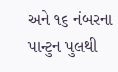અને ૧૬ નંબરના પાન્ટુન પુલથી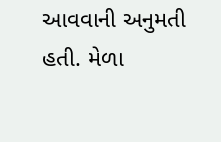આવવાની અનુમતી હતી. મેળા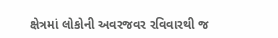ક્ષેત્રમાં લોકોની અવરજવર રવિવારથી જ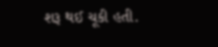શરૂ થઈ ચૂકી હતી.